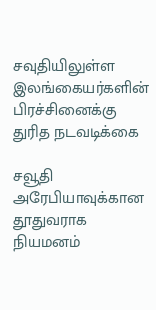சவுதியிலுள்ள இலங்கையர்களின் பிரச்சினைக்கு துரித நடவடிக்கை

சவூதி அரேபியாவுக்கான தூதுவராக நியமனம்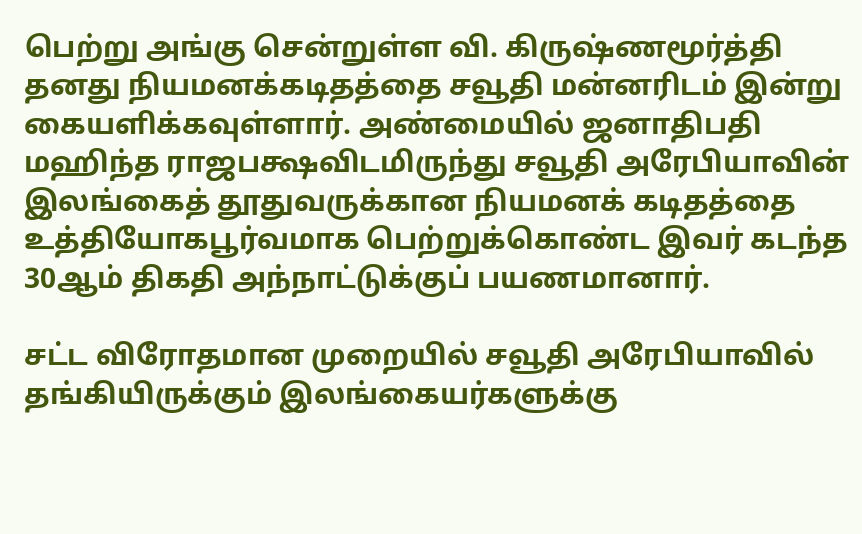பெற்று அங்கு சென்றுள்ள வி. கிருஷ்ணமூர்த்தி தனது நியமனக்கடிதத்தை சவூதி மன்னரிடம் இன்று கையளிக்கவுள்ளார். அண்மையில் ஜனாதிபதி மஹிந்த ராஜபக்ஷவிடமிருந்து சவூதி அரேபியாவின் இலங்கைத் தூதுவருக்கான நியமனக் கடிதத்தை உத்தியோகபூர்வமாக பெற்றுக்கொண்ட இவர் கடந்த 30ஆம் திகதி அந்நாட்டுக்குப் பயணமானார்.

சட்ட விரோதமான முறையில் சவூதி அரேபியாவில் தங்கியிருக்கும் இலங்கையர்களுக்கு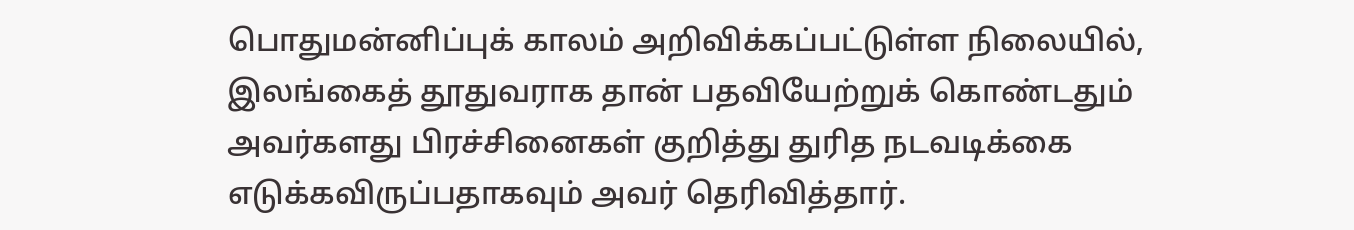பொதுமன்னிப்புக் காலம் அறிவிக்கப்பட்டுள்ள நிலையில், இலங்கைத் தூதுவராக தான் பதவியேற்றுக் கொண்டதும் அவர்களது பிரச்சினைகள் குறித்து துரித நடவடிக்கை எடுக்கவிருப்பதாகவும் அவர் தெரிவித்தார்.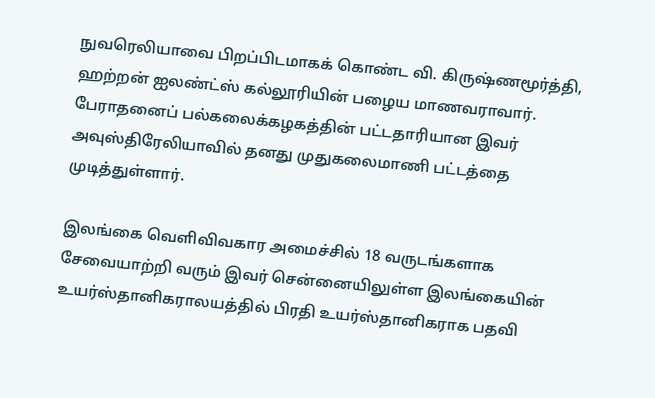நுவரெலியாவை பிறப்பிடமாகக் கொண்ட வி. கிருஷ்ணமூர்த்தி, ஹற்றன் ஐலண்ட்ஸ் கல்லூரியின் பழைய மாணவராவார். பேராதனைப் பல்கலைக்கழகத்தின் பட்டதாரியான இவர் அவுஸ்திரேலியாவில் தனது முதுகலைமாணி பட்டத்தை முடித்துள்ளார்.

இலங்கை வெளிவிவகார அமைச்சில் 18 வருடங்களாக சேவையாற்றி வரும் இவர் சென்னையிலுள்ள இலங்கையின் உயர்ஸ்தானிகராலயத்தில் பிரதி உயர்ஸ்தானிகராக பதவி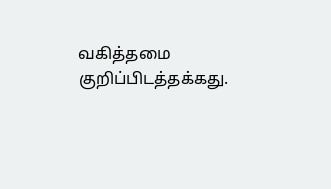வகித்தமை குறிப்பிடத்தக்கது.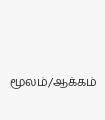மூலம்/ஆக்கம்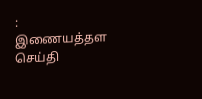: இணையத்தள செய்தி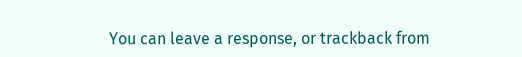You can leave a response, or trackback from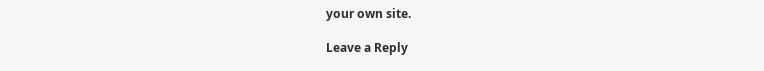your own site.

Leave a Reply